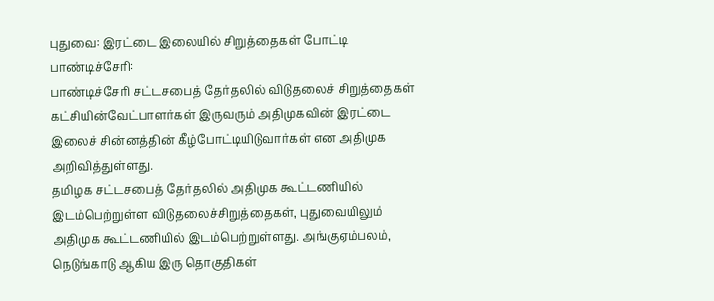புதுவை: இரட்டை இலையில் சிறுத்தைகள் போட்டி
பாண்டிச்சேரி:
பாண்டிச்சேரி சட்டசபைத் தேர்தலில் விடுதலைச் சிறுத்தைகள் கட்சியின்வேட்பாளர்கள் இருவரும் அதிமுகவின் இரட்டை இலைச் சின்னத்தின் கீழ்போட்டியிடுவார்கள் என அதிமுக அறிவித்துள்ளது.
தமிழக சட்டசபைத் தேர்தலில் அதிமுக கூட்டணியில் இடம்பெற்றுள்ள விடுதலைச்சிறுத்தைகள், புதுவையிலும் அதிமுக கூட்டணியில் இடம்பெற்றுள்ளது. அங்குஏம்பலம், நெடுங்காடு ஆகிய இரு தொகுதிகள்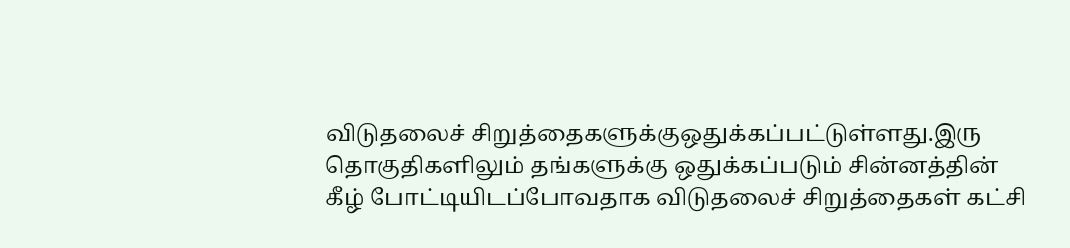விடுதலைச் சிறுத்தைகளுக்குஒதுக்கப்பட்டுள்ளது.இரு தொகுதிகளிலும் தங்களுக்கு ஒதுக்கப்படும் சின்னத்தின் கீழ் போட்டியிடப்போவதாக விடுதலைச் சிறுத்தைகள் கட்சி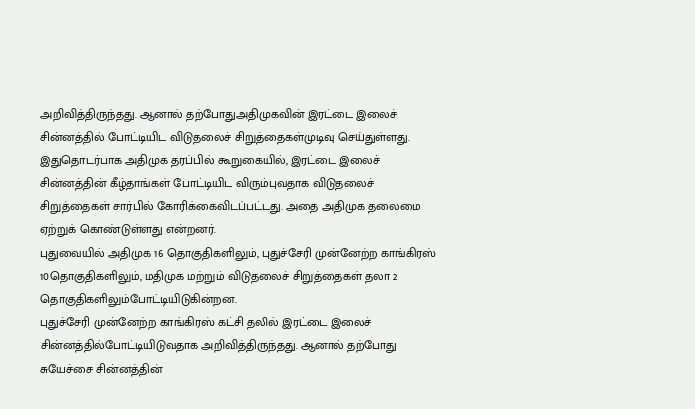அறிவித்திருந்தது. ஆனால் தற்போதுஅதிமுகவின் இரட்டை இலைச் சின்னத்தில் போட்டியிட விடுதலைச் சிறுத்தைகள்முடிவு செய்துள்ளது.
இதுதொடர்பாக அதிமுக தரப்பில் கூறுகையில், இரட்டை இலைச் சின்னத்தின் கீழ்தாங்கள் போட்டியிட விரும்புவதாக விடுதலைச் சிறுத்தைகள் சார்பில் கோரிக்கைவிடப்பட்டது. அதை அதிமுக தலைமை ஏற்றுக் கொண்டுள்ளது என்றனர்.
புதுவையில் அதிமுக 16 தொகுதிகளிலும், புதுச்சேரி முன்னேற்ற காங்கிரஸ் 10தொகுதிகளிலும், மதிமுக மற்றும் விடுதலைச் சிறுத்தைகள் தலா 2 தொகுதிகளிலும்போட்டியிடுகின்றன.
புதுச்சேரி முன்னேற்ற காங்கிரஸ் கட்சி தலில் இரட்டை இலைச் சின்னத்தில்போட்டியிடுவதாக அறிவித்திருந்தது. ஆனால் தற்போது சுயேச்சை சின்னத்தின்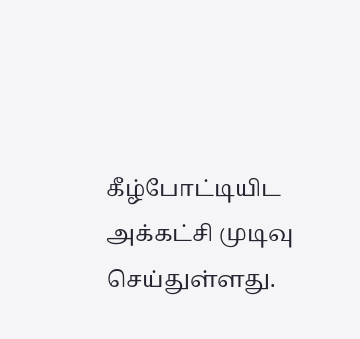கீழ்போட்டியிட அக்கட்சி முடிவு செய்துள்ளது.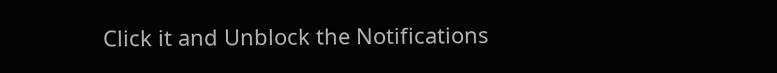Click it and Unblock the Notifications